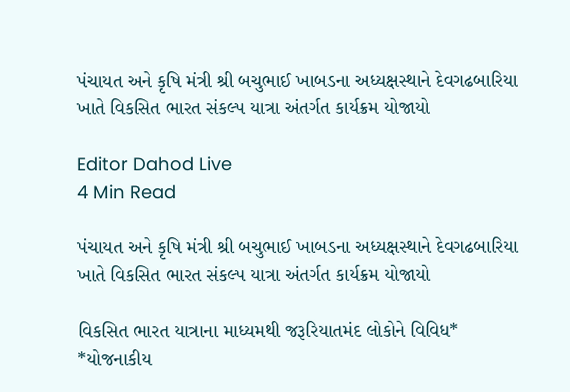પંચાયત અને કૃષિ મંત્રી શ્રી બચુભાઈ ખાબડના અધ્યક્ષસ્થાને દેવગઢબારિયા ખાતે વિકસિત ભારત સંકલ્પ યાત્રા અંતર્ગત કાર્યક્રમ યોજાયો

Editor Dahod Live
4 Min Read

પંચાયત અને કૃષિ મંત્રી શ્રી બચુભાઈ ખાબડના અધ્યક્ષસ્થાને દેવગઢબારિયા ખાતે વિકસિત ભારત સંકલ્પ યાત્રા અંતર્ગત કાર્યક્રમ યોજાયો

વિકસિત ભારત યાત્રાના માધ્યમથી જરૂરિયાતમંદ લોકોને વિવિધ* *યોજનાકીય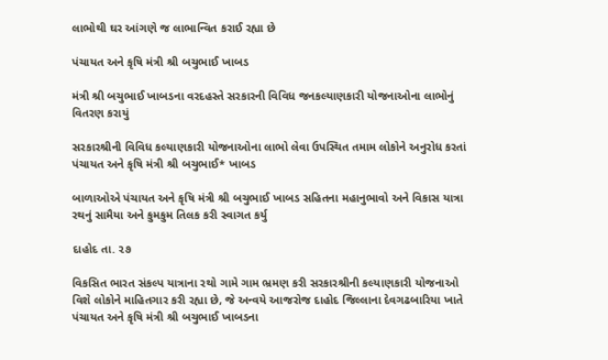લાભોથી ઘર આંગણે જ લાભાન્વિત કરાઈ રહ્યા છે

પંચાયત અને કૃષિ મંત્રી શ્રી બચુભાઈ ખાબડ

મંત્રી શ્રી બચુભાઈ ખાબડના વરદહસ્તે સરકારની વિવિધ જનકલ્યાણકારી યોજનાઓના લાભોનું વિતરણ કરાયું

સરકારશ્રીની વિવિધ કલ્યાણકારી યોજનાઓના લાભો લેવા ઉપસ્થિત તમામ લોકોને અનુરોધ કરતાં પંચાયત અને કૃષિ મંત્રી શ્રી બચુભાઈ* ખાબડ

બાળાઓએ પંચાયત અને કૃષિ મંત્રી શ્રી બચુભાઈ ખાબડ સહિતના મહાનુભાવો અને વિકાસ યાત્રા રથનું સામૈયા અને કુમકુમ તિલક કરી સ્વાગત કર્યુ

દાહોદ તા. ૨૭

વિકસિત ભારત સંકલ્પ યાત્રાના રથો ગામે ગામ ભ્રમણ કરી સરકારશ્રીની કલ્યાણકારી યોજનાઓ વિશે લોકોને માહિતગાર કરી રહ્યા છે, જે અન્વયે આજરોજ દાહોદ જિલ્લાના દેવગઢબારિયા ખાતે પંચાયત અને કૃષિ મંત્રી શ્રી બચુભાઈ ખાબડના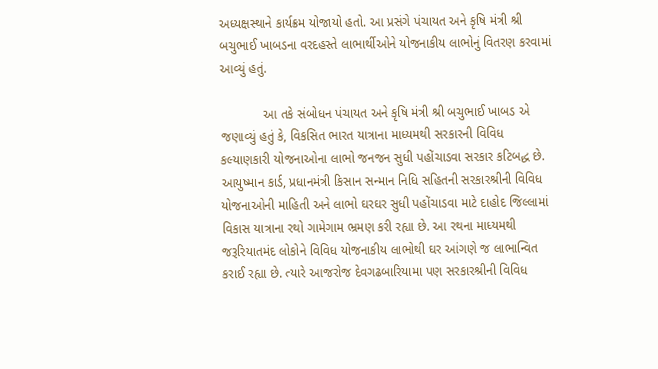અધ્યક્ષસ્થાને કાર્યક્રમ યોજાયો હતો. આ પ્રસંગે પંચાયત અને કૃષિ મંત્રી શ્રી બચુભાઈ ખાબડના વરદહસ્તે લાભાર્થીઓને યોજનાકીય લાભોનું વિતરણ કરવામાં આવ્યું હતું.

            આ તકે સંબોધન પંચાયત અને કૃષિ મંત્રી શ્રી બચુભાઈ ખાબડ એ જણાવ્યું હતું કે, વિકસિત ભારત યાત્રાના માધ્યમથી સરકારની વિવિધ કલ્યાણકારી યોજનાઓના લાભો જનજન સુધી પહોંચાડવા સરકાર કટિબદ્ધ છે. આયુષ્માન કાર્ડ, પ્રધાનમંત્રી કિસાન સન્માન નિધિ સહિતની સરકારશ્રીની વિવિધ યોજનાઓની માહિતી અને લાભો ઘરઘર સુધી પહોંચાડવા માટે દાહોદ જિલ્લામાં વિકાસ યાત્રાના રથો ગામેગામ ભ્રમણ કરી રહ્યા છે. આ રથના માધ્યમથી જરૂરિયાતમંદ લોકોને વિવિધ યોજનાકીય લાભોથી ઘર આંગણે જ લાભાન્વિત કરાઈ રહ્યા છે. ત્યારે આજરોજ દેવગઢબારિયામા પણ સરકારશ્રીની વિવિધ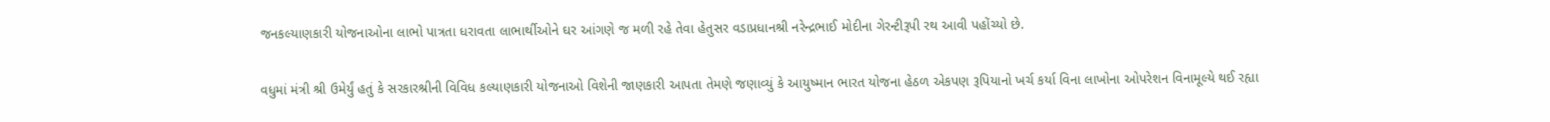જનકલ્યાણકારી યોજનાઓના લાભો પાત્રતા ધરાવતા લાભાર્થીઓને ઘર આંગણે જ મળી રહે તેવા હેતુસર વડાપ્રધાનશ્રી નરેન્દ્રભાઈ મોદીના ગેરન્ટીરૂપી રથ આવી પહોંચ્યો છે.

વધુમાં મંત્રી શ્રી ઉમેર્યું હતું કે સરકારશ્રીની વિવિધ કલ્યાણકારી યોજનાઓ વિશેની જાણકારી આપતા તેમણે જણાવ્યું કે આયુષ્માન ભારત યોજના હેઠળ એકપણ રૂપિયાનો ખર્ચ કર્યા વિના લાખોના ઓપરેશન વિનામૂલ્યે થઈ રહ્યા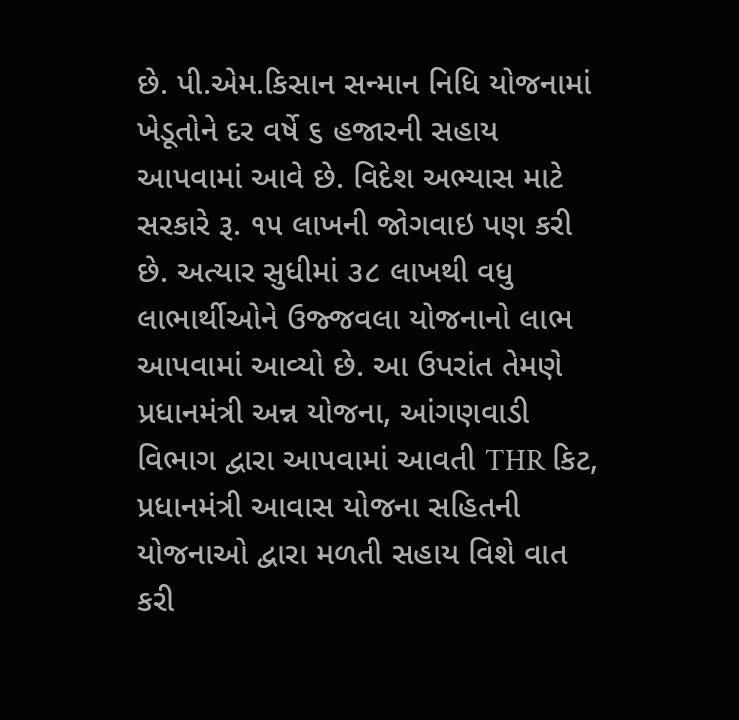છે. પી.એમ.કિસાન સન્માન નિધિ યોજનામાં ખેડૂતોને દર વર્ષે ૬ હજારની સહાય આપવામાં આવે છે. વિદેશ અભ્યાસ માટે સરકારે રૂ. ૧૫ લાખની જોગવાઇ પણ કરી છે. અત્યાર સુધીમાં ૩૮ લાખથી વધુ લાભાર્થીઓને ઉજ્જવલા યોજનાનો લાભ આપવામાં આવ્યો છે. આ ઉપરાંત તેમણે પ્રધાનમંત્રી અન્ન યોજના, આંગણવાડી વિભાગ દ્વારા આપવામાં આવતી THR કિટ, પ્રધાનમંત્રી આવાસ યોજના સહિતની યોજનાઓ દ્વારા મળતી સહાય વિશે વાત કરી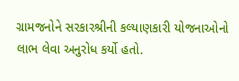ગ્રામજનોને સરકારશ્રીની કલ્યાણકારી યોજનાઓનો લાભ લેવા અનુરોધ કર્યો હતો.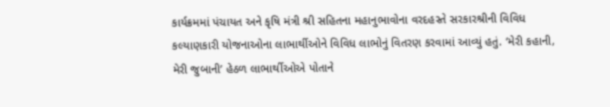કાર્યક્રમમાં પંચાયત અને કૃષિ મંત્રી શ્રી સહિતના મહાનુભાવોના વરદહસ્તે સરકારશ્રીની વિવિધ કલ્યાણકારી યોજનાઓના લાભાર્થીઓને વિવિધ લાભોનું વિતરણ કરવામાં આવ્યું હતું. ‘મેરી કહાની, મેરી જુબાની’ હેઠળ લાભાર્થીઓએ પોતાને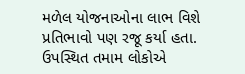મળેલ યોજનાઓના લાભ વિશે પ્રતિભાવો પણ રજૂ કર્યા હતા. ઉપસ્થિત તમામ લોકોએ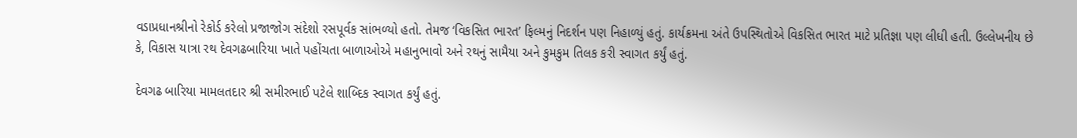વડાપ્રધાનશ્રીનો રેકોર્ડ કરેલો પ્રજાજોગ સંદેશો રસપૂર્વક સાંભળ્યો હતો. તેમજ ‘વિકસિત ભારત’ ફિલ્મનું નિદર્શન પણ નિહાળ્યું હતું. કાર્યક્રમના અંતે ઉપસ્થિતોએ વિકસિત ભારત માટે પ્રતિજ્ઞા પણ લીધી હતી. ઉલ્લેખનીય છે કે, વિકાસ યાત્રા રથ દેવગઢબારિયા ખાતે પહોંચતા બાળાઓએ મહાનુભાવો અને રથનું સામૈયા અને કુમકુમ તિલક કરી સ્વાગત કર્યું હતું.

દેવગઢ બારિયા મામલતદાર શ્રી સમીરભાઈ પટેલે શાબ્દિક સ્વાગત કર્યું હતું.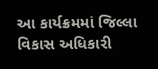આ કાર્યક્રમમાં જિલ્લા વિકાસ અધિકારી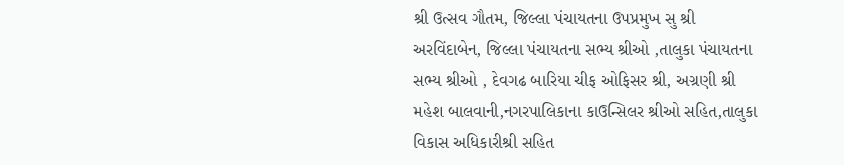શ્રી ઉત્સવ ગૌતમ, જિલ્લા પંચાયતના ઉપપ્રમુખ સુ શ્રી અરવિંદાબેન, જિલ્લા પંચાયતના સભ્ય શ્રીઓ ,તાલુકા પંચાયતના સભ્ય શ્રીઓ , દેવગઢ બારિયા ચીફ ઓફિસર શ્રી, અગ્રણી શ્રી મહેશ બાલવાની,નગરપાલિકાના કાઉન્સિલર શ્રીઓ સહિત,તાલુકા વિકાસ અધિકારીશ્રી સહિત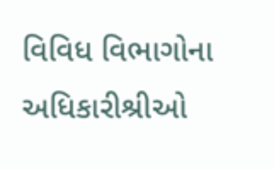વિવિધ વિભાગોના અધિકારીશ્રીઓ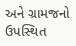અને ગ્રામજનો ઉપસ્થિત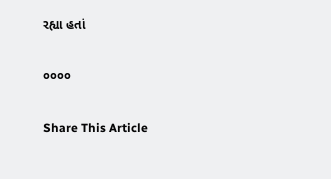રહ્યા હતાં

૦૦૦૦

Share This Article